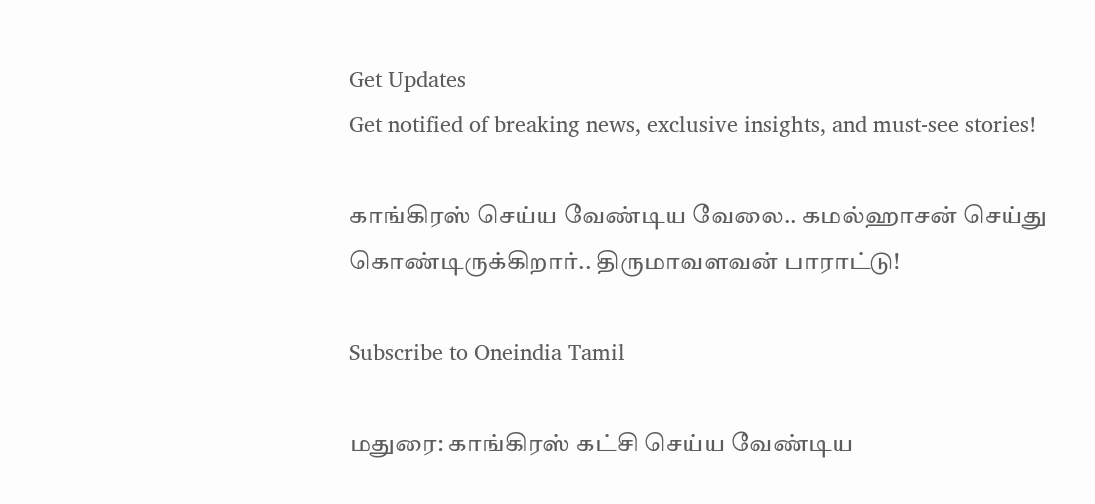Get Updates
Get notified of breaking news, exclusive insights, and must-see stories!

காங்கிரஸ் செய்ய வேண்டிய வேலை.. கமல்ஹாசன் செய்து கொண்டிருக்கிறார்.. திருமாவளவன் பாராட்டு!

Subscribe to Oneindia Tamil

மதுரை: காங்கிரஸ் கட்சி செய்ய வேண்டிய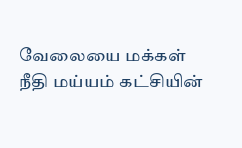வேலையை மக்கள் நீதி மய்யம் கட்சியின்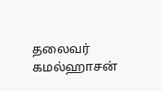தலைவர் கமல்ஹாசன்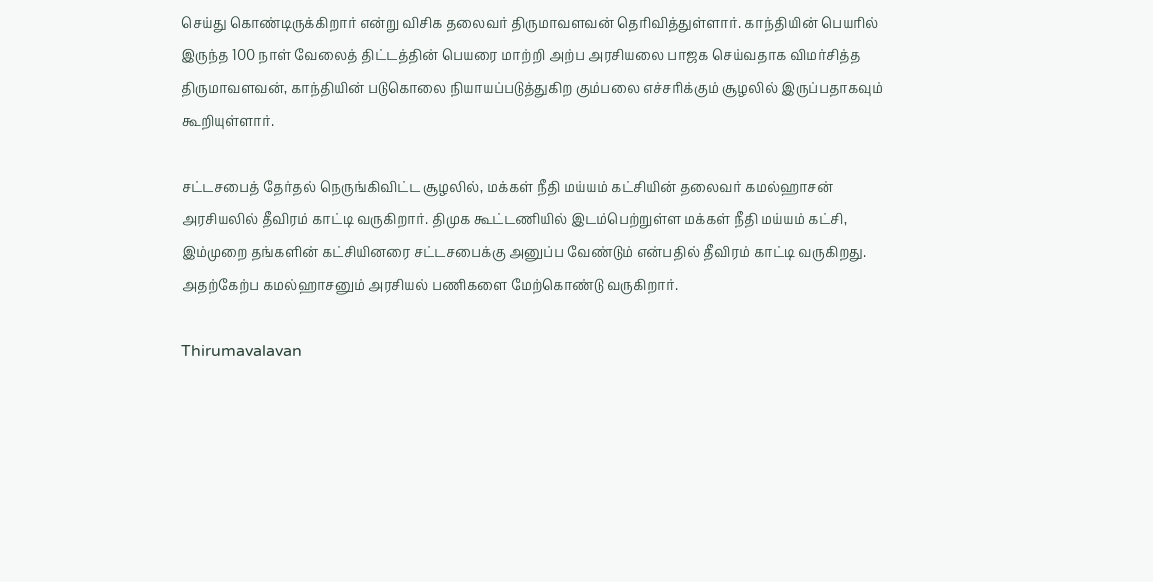செய்து கொண்டிருக்கிறார் என்று விசிக தலைவர் திருமாவளவன் தெரிவித்துள்ளார். காந்தியின் பெயரில் இருந்த 100 நாள் வேலைத் திட்டத்தின் பெயரை மாற்றி அற்ப அரசியலை பாஜக செய்வதாக விமர்சித்த திருமாவளவன், காந்தியின் படுகொலை நியாயப்படுத்துகிற கும்பலை எச்சரிக்கும் சூழலில் இருப்பதாகவும் கூறியுள்ளார்.

சட்டசபைத் தேர்தல் நெருங்கிவிட்ட சூழலில், மக்கள் நீதி மய்யம் கட்சியின் தலைவர் கமல்ஹாசன் அரசியலில் தீவிரம் காட்டி வருகிறார். திமுக கூட்டணியில் இடம்பெற்றுள்ள மக்கள் நீதி மய்யம் கட்சி, இம்முறை தங்களின் கட்சியினரை சட்டசபைக்கு அனுப்ப வேண்டும் என்பதில் தீவிரம் காட்டி வருகிறது. அதற்கேற்ப கமல்ஹாசனும் அரசியல் பணிகளை மேற்கொண்டு வருகிறார்.

Thirumavalavan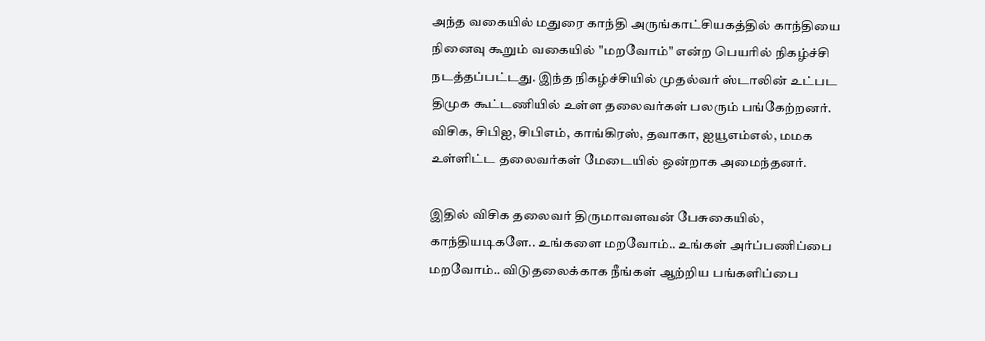அந்த வகையில் மதுரை காந்தி அருங்காட்சியகத்தில் காந்தியை நினைவு கூறும் வகையில் "மறவோம்" என்ற பெயரில் நிகழ்ச்சி நடத்தப்பட்டது. இந்த நிகழ்ச்சியில் முதல்வர் ஸ்டாலின் உட்பட திமுக கூட்டணியில் உள்ள தலைவர்கள் பலரும் பங்கேற்றனர். விசிக, சிபிஐ, சிபிஎம், காங்கிரஸ், தவாகா, ஐயூஎம்எல், மமக உள்ளிட்ட தலைவர்கள் மேடையில் ஒன்றாக அமைந்தனர்.

இதில் விசிக தலைவர் திருமாவளவன் பேசுகையில், காந்தியடிகளே.. உங்களை மறவோம்.. உங்கள் அர்ப்பணிப்பை மறவோம்.. விடுதலைக்காக நீங்கள் ஆற்றிய பங்களிப்பை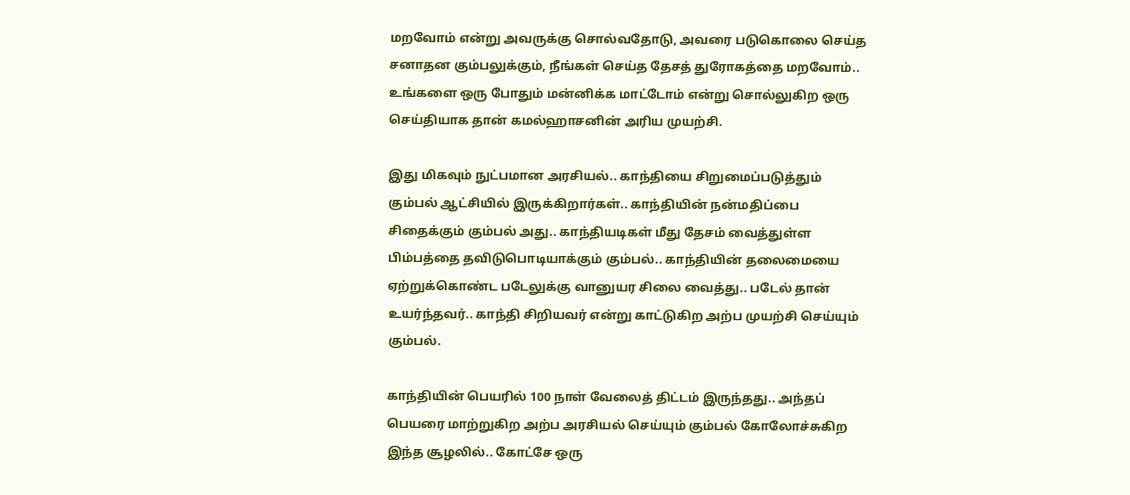மறவோம் என்று அவருக்கு சொல்வதோடு, அவரை படுகொலை செய்த சனாதன கும்பலுக்கும், நீங்கள் செய்த தேசத் துரோகத்தை மறவோம்.. உங்களை ஒரு போதும் மன்னிக்க மாட்டோம் என்று சொல்லுகிற ஒரு செய்தியாக தான் கமல்ஹாசனின் அரிய முயற்சி.

இது மிகவும் நுட்பமான அரசியல்.. காந்தியை சிறுமைப்படுத்தும் கும்பல் ஆட்சியில் இருக்கிறார்கள்.. காந்தியின் நன்மதிப்பை சிதைக்கும் கும்பல் அது.. காந்தியடிகள் மீது தேசம் வைத்துள்ள பிம்பத்தை தவிடுபொடியாக்கும் கும்பல்.. காந்தியின் தலைமையை ஏற்றுக்கொண்ட படேலுக்கு வானுயர சிலை வைத்து.. படேல் தான் உயர்ந்தவர்.. காந்தி சிறியவர் என்று காட்டுகிற அற்ப முயற்சி செய்யும் கும்பல்.

காந்தியின் பெயரில் 100 நாள் வேலைத் திட்டம் இருந்தது.. அந்தப் பெயரை மாற்றுகிற அற்ப அரசியல் செய்யும் கும்பல் கோலோச்சுகிற இந்த சூழலில்.. கோட்சே ஒரு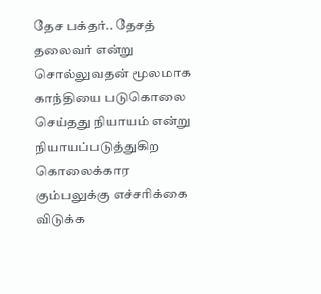தேச பக்தர்.. தேசத் தலைவர் என்று சொல்லுவதன் மூலமாக காந்தியை படுகொலை செய்தது நியாயம் என்று நியாயப்படுத்துகிற கொலைக்கார கும்பலுக்கு எச்சரிக்கை விடுக்க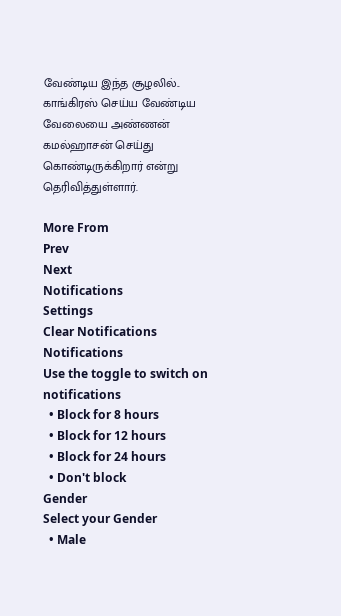வேண்டிய இந்த சூழலில்.. காங்கிரஸ் செய்ய வேண்டிய வேலையை அண்ணன் கமல்ஹாசன் செய்து கொண்டிருக்கிறார் என்று தெரிவித்துள்ளார்.

More From
Prev
Next
Notifications
Settings
Clear Notifications
Notifications
Use the toggle to switch on notifications
  • Block for 8 hours
  • Block for 12 hours
  • Block for 24 hours
  • Don't block
Gender
Select your Gender
  • Male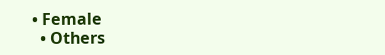• Female
  • Others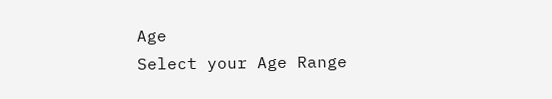Age
Select your Age Range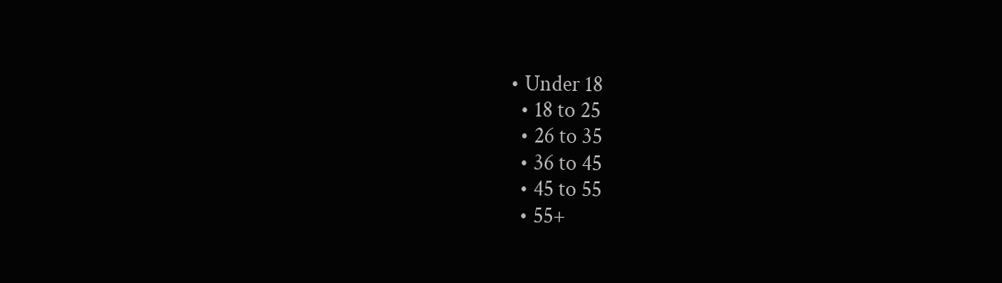• Under 18
  • 18 to 25
  • 26 to 35
  • 36 to 45
  • 45 to 55
  • 55+